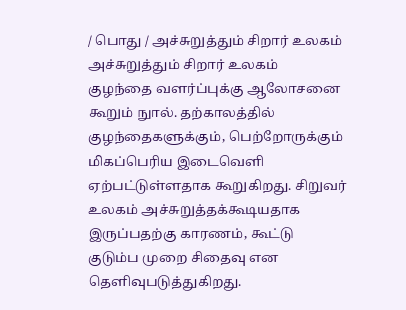/ பொது / அச்சுறுத்தும் சிறார் உலகம்
அச்சுறுத்தும் சிறார் உலகம்
குழந்தை வளர்ப்புக்கு ஆலோசனை கூறும் நுால். தற்காலத்தில் குழந்தைகளுக்கும், பெற்றோருக்கும் மிகப்பெரிய இடைவெளி ஏற்பட்டுள்ளதாக கூறுகிறது. சிறுவர் உலகம் அச்சுறுத்தக்கூடியதாக இருப்பதற்கு காரணம், கூட்டு குடும்ப முறை சிதைவு என தெளிவுபடுத்துகிறது.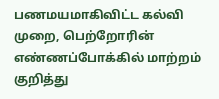பணமயமாகிவிட்ட கல்வி முறை, பெற்றோரின் எண்ணப்போக்கில் மாற்றம் குறித்து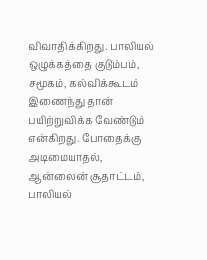விவாதிக்கிறது. பாலியல் ஒழுக்கத்தை குடும்பம், சமூகம், கல்விக்கூடம் இணைந்து தான் பயிற்றுவிக்க வேண்டும் என்கிறது. போதைக்கு அடிமையாதல், ஆன்லைன் சூதாட்டம், பாலியல்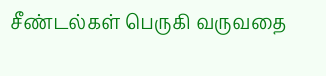சீண்டல்கள் பெருகி வருவதை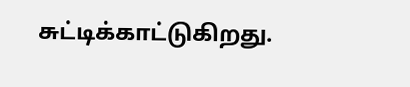சுட்டிக்காட்டுகிறது.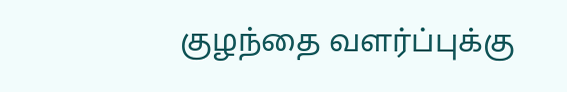குழந்தை வளர்ப்புக்கு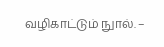வழிகாட்டும் நுால். –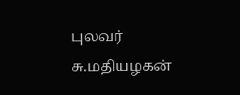புலவர் சு.மதியழகன்